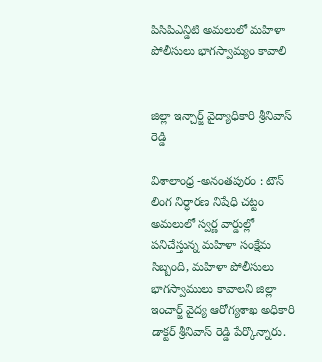పిసిపిఎన్డిటి అమలులో మహిళా పోలీసులు భాగస్వామ్యం కావాలి


జిల్లా ఇన్చార్జ్ వైద్యాధికారి శ్రీనివాస్ రెడ్డి

విశాలాంధ్ర -అనంతపురం : టౌన్ లింగ నిర్ధారణ నిషేధి చట్టం అమలులో స్వర్ణ వార్డుల్లో పనిచేస్తున్న మహిళా సంక్షేమ సిబ్బంది, మహిళా పోలీసులు భాగస్వాములు కావాలని జిల్లా ఇంచార్జ్ వైద్య ఆరోగ్యశాఖ అధికారి డాక్టర్ శ్రీనివాస్ రెడ్డి పేర్కొన్నారు.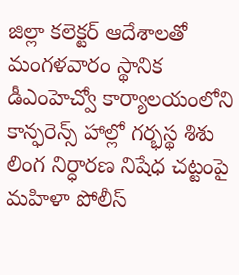జిల్లా కలెక్టర్ ఆదేశాలతో మంగళవారం స్థానిక డీఎంహెచ్వో కార్యాలయంలోని కాన్ఫరెన్స్ హాల్లో గర్భస్థ శిశు లింగ నిర్ధారణ నిషేధ చట్టంపై మహిళా పోలీస్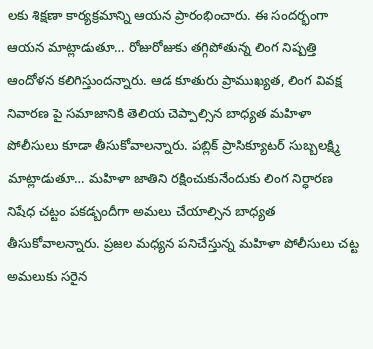లకు శిక్షణా కార్యక్రమాన్ని ఆయన ప్రారంభించారు. ఈ సందర్భంగా ఆయన మాట్లాడుతూ… రోజురోజుకు తగ్గిపోతున్న లింగ నిష్పత్తి ఆందోళన కలిగిస్తుందన్నారు. ఆడ కూతురు ప్రాముఖ్యత, లింగ వివక్ష నివారణ పై సమాజానికి తెలియ చెప్పాల్సిన బాధ్యత మహిళా పోలీసులు కూడా తీసుకోవాలన్నారు. పబ్లిక్ ప్రాసిక్యూటర్ సుబ్బలక్ష్మి మాట్లాడుతూ… మహిళా జాతిని రక్షించుకునేందుకు లింగ నిర్ధారణ నిషేధ చట్టం పకడ్బందీగా అమలు చేయాల్సిన బాధ్యత తీసుకోవాలన్నారు. ప్రజల మధ్యన పనిచేస్తున్న మహిళా పోలీసులు చట్ట అమలుకు సరైన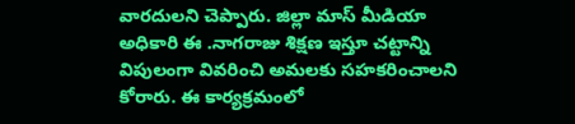వారదులని చెప్పారు. జిల్లా మాస్ మీడియా అధికారి ఈ .నాగరాజు శిక్షణ ఇస్తూ చట్టాన్ని విపులంగా వివరించి అమలకు సహకరించాలని కోరారు. ఈ కార్యక్రమంలో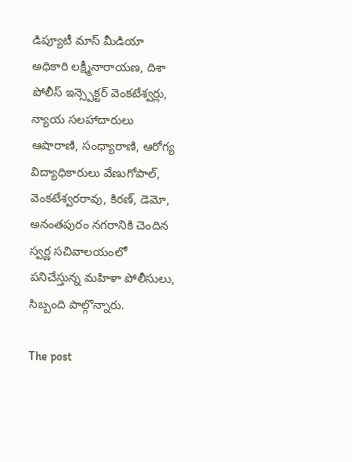డిప్యూటీ మాస్ మీడియా అధికారి లక్ష్మీనారాయణ, దిశా పోలీస్ ఇన్స్పెక్టర్ వెంకటేశ్వర్లు, న్యాయ సలహాదారులు ఆషారాణి, సంధ్యారాణి, ఆరోగ్య విద్యాధికారులు వేణుగోపాల్, వెంకటేశ్వరరావు, కిరణ్, డెమో, అనంతపురం నగరానికి చెందిన స్వర్ణ సచివాలయంలో పనిచేస్తున్న మహిళా పోలీసులు, సిబ్బంది పాల్గొన్నారు.

The post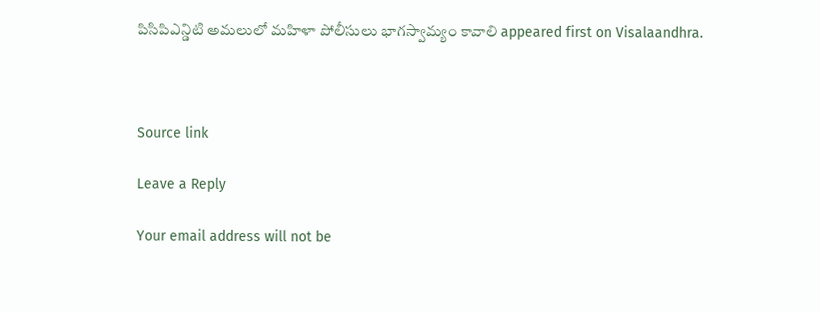పిసిపిఎన్డిటి అమలులో మహిళా పోలీసులు భాగస్వామ్యం కావాలి appeared first on Visalaandhra.



Source link

Leave a Reply

Your email address will not be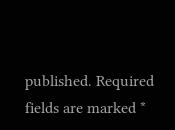published. Required fields are marked *